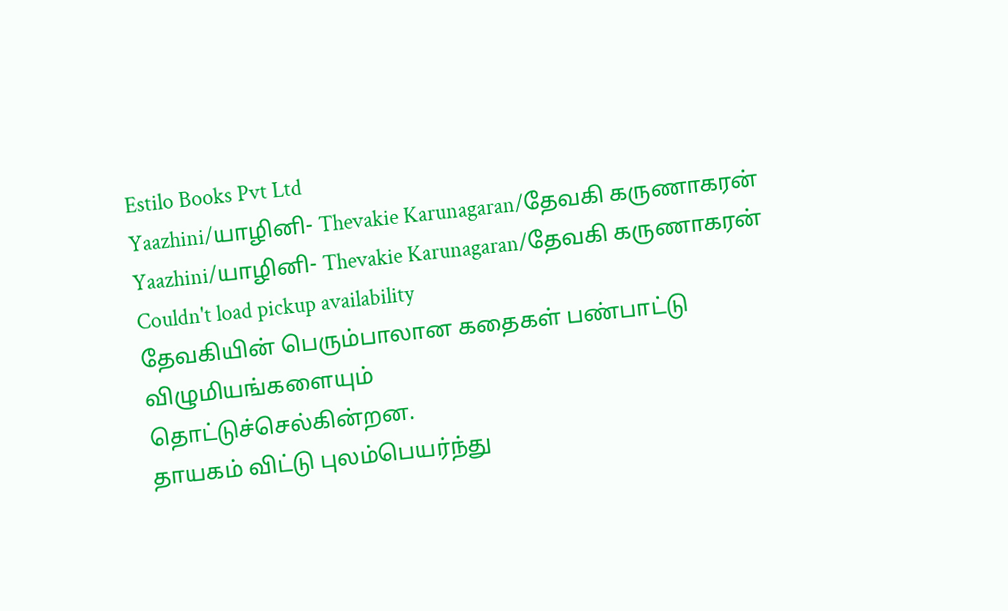Estilo Books Pvt Ltd
Yaazhini/யாழினி- Thevakie Karunagaran/தேவகி கருணாகரன்
Yaazhini/யாழினி- Thevakie Karunagaran/தேவகி கருணாகரன்
Couldn't load pickup availability
தேவகியின் பெரும்பாலான கதைகள் பண்பாட்டு விழுமியங்களையும்
தொட்டுச்செல்கின்றன.
தாயகம் விட்டு புலம்பெயர்ந்து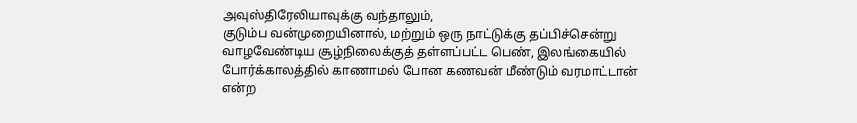அவுஸ்திரேலியாவுக்கு வந்தாலும்,
குடும்ப வன்முறையினால், மற்றும் ஒரு நாட்டுக்கு தப்பிச்சென்று
வாழவேண்டிய சூழ்நிலைக்குத் தள்ளப்பட்ட பெண், இலங்கையில்
போர்க்காலத்தில் காணாமல் போன கணவன் மீண்டும் வரமாட்டான்
என்ற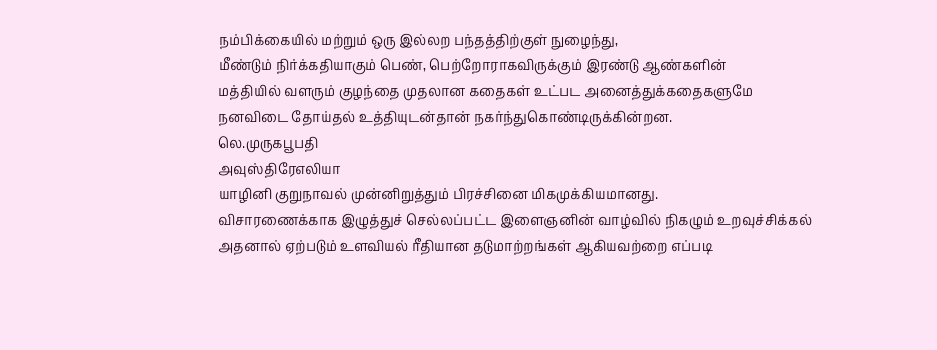நம்பிக்கையில் மற்றும் ஒரு இல்லற பந்தத்திற்குள் நுழைந்து,
மீண்டும் நிர்க்கதியாகும் பெண், பெற்றோராகவிருக்கும் இரண்டு ஆண்களின்
மத்தியில் வளரும் குழந்தை முதலான கதைகள் உட்பட அனைத்துக்கதைகளுமே
நனவிடை தோய்தல் உத்தியுடன்தான் நகர்ந்துகொண்டிருக்கின்றன.
லெ.முருகபூபதி
அவுஸ்திரேஎலியா
யாழினி குறுநாவல் முன்னிறுத்தும் பிரச்சினை மிகமுக்கியமானது.
விசாரணைக்காக இழுத்துச் செல்லப்பட்ட இளைஞனின் வாழ்வில் நிகழும் உறவுச்சிக்கல்
அதனால் ஏற்படும் உளவியல் ரீதியான தடுமாற்றங்கள் ஆகியவற்றை எப்படி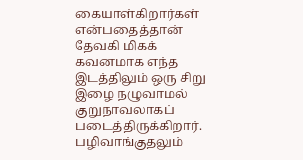கையாள்கிறார்கள் என்பதைத்தான் தேவகி மிகக் கவனமாக எந்த இடத்திலும் ஒரு சிறு
இழை நழுவாமல் குறுநாவலாகப் படைத்திருக்கிறார்.
பழிவாங்குதலும்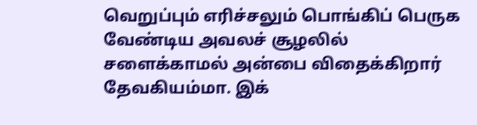வெறுப்பும் எரிச்சலும் பொங்கிப் பெருக வேண்டிய அவலச் சூழலில்
சளைக்காமல் அன்பை விதைக்கிறார் தேவகியம்மா. இக்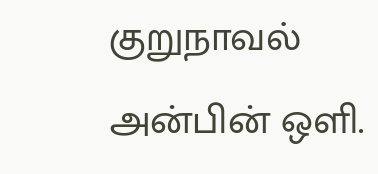குறுநாவல் அன்பின் ஒளி.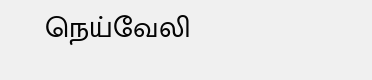நெய்வேலி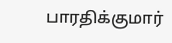பாரதிக்குமார்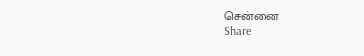சென்னை
Share